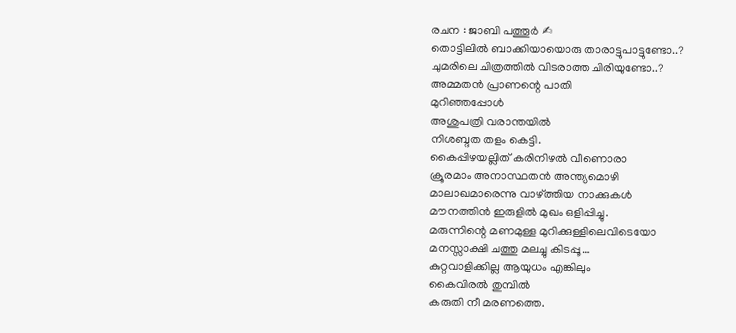രചന : ജാബി പത്തൂർ ✍
തൊട്ടിലിൽ ബാക്കിയായൊരു താരാട്ടുപാട്ടുണ്ടോ..?
ചുമരിലെ ചിത്രത്തിൽ വിടരാത്ത ചിരിയുണ്ടോ..?
അമ്മതൻ പ്രാണന്റെ പാതി
മുറിഞ്ഞപ്പോൾ
അശുപത്രി വരാന്തയിൽ
നിശബ്ദത തളം കെട്ടി.
കൈപ്പിഴയല്ലിത് കരിനിഴൽ വീണൊരാ
ക്രൂരമാം അനാസ്ഥതൻ അന്ത്യമൊഴി
മാലാഖമാരെന്നു വാഴ്ത്തിയ നാക്കുകൾ
മൗനത്തിൻ ഇരുളിൽ മുഖം ഒളിപ്പിച്ചു.
മരുന്നിന്റെ മണമുള്ള മുറിക്കുള്ളിലെവിടെയോ
മനസ്സാക്ഷി ചത്തു മലച്ചു കിടപ്പൂ…
കുറ്റവാളിക്കില്ല ആയുധം എങ്കിലും
കൈവിരൽ തുമ്പിൽ
കരുതി നീ മരണത്തെ.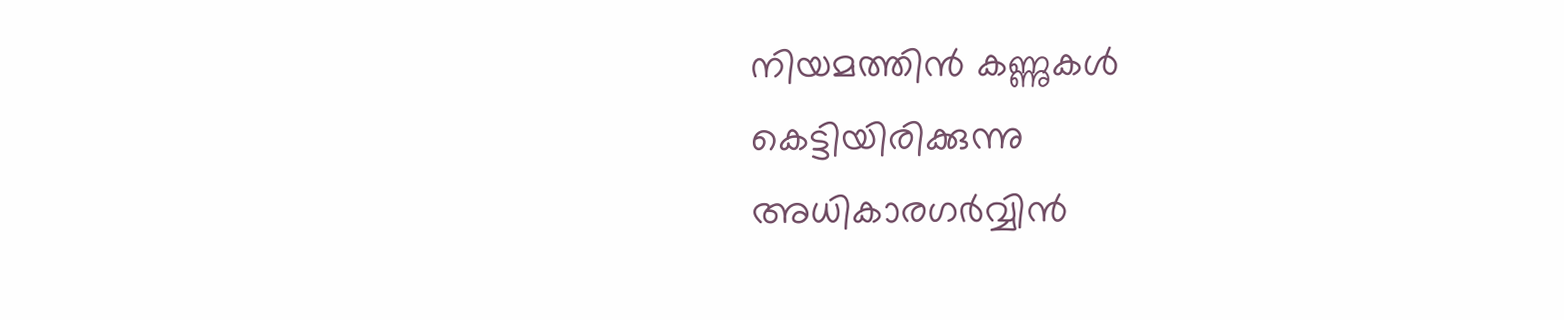നിയമത്തിൻ കണ്ണുകൾ കെട്ടിയിരിക്കുന്നു
അധികാരഗർവ്വിൻ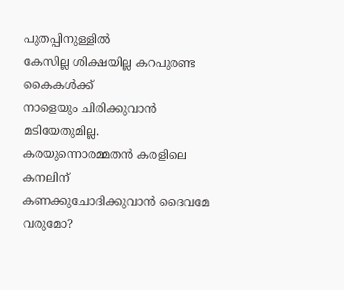പുതപ്പിനുള്ളിൽ
കേസില്ല ശിക്ഷയില്ല കറപുരണ്ട കൈകൾക്ക്
നാളെയും ചിരിക്കുവാൻ മടിയേതുമില്ല.
കരയുന്നൊരമ്മതൻ കരളിലെ കനലിന്
കണക്കുചോദിക്കുവാൻ ദൈവമേ വരുമോ?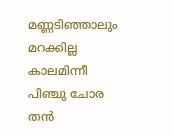മണ്ണടിഞ്ഞാലും മറക്കില്ല കാലമിന്നീ
പിഞ്ചു ചോര തൻ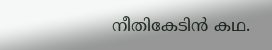നീതികേടിൻ കഥ.